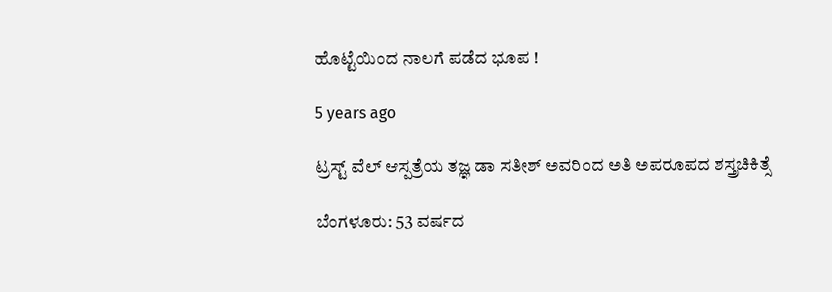ಹೊಟ್ಟೆಯಿಂದ ನಾಲಗೆ ಪಡೆದ ಭೂಪ !

5 years ago

ಟ್ರಸ್ಟ್‌ ವೆಲ್‌ ಆಸ್ಪತ್ರೆಯ ತಜ್ಞ ಡಾ ಸತೀಶ್ ಅವರಿಂದ ಅತಿ ಅಪರೂಪದ ಶಸ್ತ್ರಚಿಕಿತ್ಸೆ

ಬೆಂಗಳೂರು: 53 ವರ್ಷದ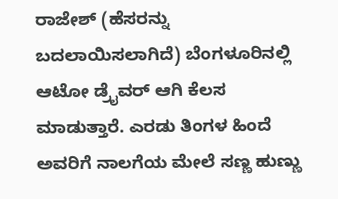ರಾಜೇಶ್ (ಹೆಸರನ್ನು ಬದಲಾಯಿಸಲಾಗಿದೆ) ಬೆಂಗಳೂರಿನಲ್ಲಿ ಆಟೋ ಡ್ರೈವರ್ ಆಗಿ ಕೆಲಸ ಮಾಡುತ್ತಾರೆ. ಎರಡು ತಿಂಗಳ ಹಿಂದೆ ಅವರಿಗೆ ನಾಲಗೆಯ ಮೇಲೆ ಸಣ್ಣ ಹುಣ್ಣು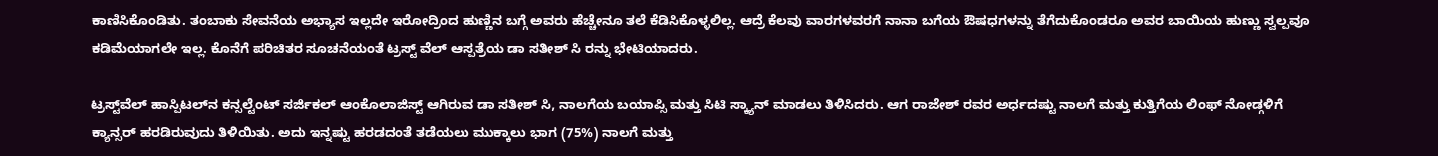ಕಾಣಿಸಿಕೊಂಡಿತು. ತಂಬಾಕು ಸೇವನೆಯ ಅಭ್ಯಾಸ ಇಲ್ಲದೇ ಇರೋದ್ರಿಂದ ಹುಣ್ಣಿನ ಬಗ್ಗೆ ಅವರು ಹೆಚ್ಚೇನೂ ತಲೆ ಕೆಡಿಸಿಕೊಳ್ಳಲಿಲ್ಲ. ಆದ್ರೆ ಕೆಲವು ವಾರಗಳವರಗೆ ನಾನಾ ಬಗೆಯ ಔಷಧಗಳನ್ನು ತೆಗೆದುಕೊಂಡರೂ ಅವರ ಬಾಯಿಯ ಹುಣ್ಣು ಸ್ವಲ್ಪವೂ ಕಡಿಮೆಯಾಗಲೇ ಇಲ್ಲ. ಕೊನೆಗೆ ಪರಿಚಿತರ ಸೂಚನೆಯಂತೆ ಟ್ರಸ್ಟ್‌ ವೆಲ್‌ ಆಸ್ಪತ್ರೆಯ ಡಾ ಸತೀಶ್ ಸಿ ರನ್ನು ಭೇಟಿಯಾದರು.

ಟ್ರಸ್ಟ್‌ವೆಲ್ ಹಾಸ್ಪಿಟಲ್‌ನ ಕನ್ಸಲ್ಟೆಂಟ್ ಸರ್ಜಿಕಲ್ ಆಂಕೊಲಾಜಿಸ್ಟ್ ಆಗಿರುವ ಡಾ ಸತೀಶ್ ಸಿ, ನಾಲಗೆಯ ಬಯಾಪ್ಸಿ ಮತ್ತು ಸಿಟಿ ಸ್ಕ್ಯಾನ್ ಮಾಡಲು ತಿಳಿಸಿದರು. ಆಗ ರಾಜೇಶ್ ರವರ ಅರ್ಧದಷ್ಟು ನಾಲಗೆ ಮತ್ತು ಕುತ್ತಿಗೆಯ ಲಿಂಫ್ ನೋಡ್ಗಳಿಗೆ ಕ್ಯಾನ್ಸರ್ ಹರಡಿರುವುದು ತಿಳಿಯಿತು. ಅದು ಇನ್ನಷ್ಟು ಹರಡದಂತೆ ತಡೆಯಲು ಮುಕ್ಕಾಲು ಭಾಗ (75%) ನಾಲಗೆ ಮತ್ತು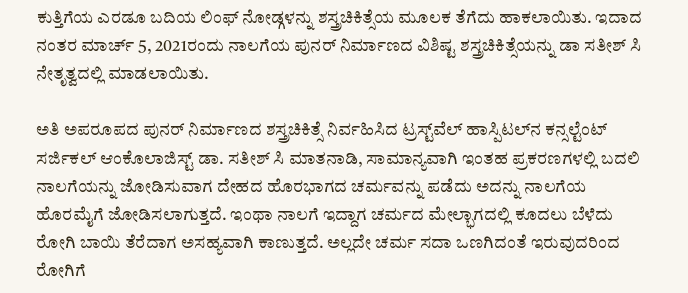ಕುತ್ತಿಗೆಯ ಎರಡೂ ಬದಿಯ ಲಿಂಫ್ ನೋಡ್ಗಳನ್ನು ಶಸ್ತ್ರಚಿಕಿತ್ಸೆಯ ಮೂಲಕ ತೆಗೆದು ಹಾಕಲಾಯಿತು. ಇದಾದ ನಂತರ ಮಾರ್ಚ್ 5, 2021ರಂದು ನಾಲಗೆಯ ಪುನರ್‌ ನಿರ್ಮಾಣದ ವಿಶಿಷ್ಟ ಶಸ್ತ್ರಚಿಕಿತ್ಸೆಯನ್ನು ಡಾ ಸತೀಶ್ ಸಿ ನೇತೃತ್ವದಲ್ಲಿ ಮಾಡಲಾಯಿತು.

ಅತಿ ಅಪರೂಪದ ಪುನರ್‌ ನಿರ್ಮಾಣದ ಶಸ್ತ್ರಚಿಕಿತ್ಸೆ ನಿರ್ವಹಿಸಿದ ಟ್ರಸ್ಟ್‌ವೆಲ್ ಹಾಸ್ಪಿಟಲ್‌ನ ಕನ್ಸಲ್ಟೆಂಟ್ ಸರ್ಜಿಕಲ್ ಆಂಕೊಲಾಜಿಸ್ಟ್ ಡಾ. ಸತೀಶ್ ಸಿ ಮಾತನಾಡಿ, ಸಾಮಾನ್ಯವಾಗಿ ಇಂತಹ ಪ್ರಕರಣಗಳಲ್ಲಿ ಬದಲಿ ನಾಲಗೆಯನ್ನು ಜೋಡಿಸುವಾಗ ದೇಹದ ಹೊರಭಾಗದ ಚರ್ಮವನ್ನು ಪಡೆದು ಅದನ್ನು ನಾಲಗೆಯ ಹೊರಮೈಗೆ ಜೋಡಿಸಲಾಗುತ್ತದೆ. ಇಂಥಾ ನಾಲಗೆ ಇದ್ದಾಗ ಚರ್ಮದ ಮೇಲ್ಭಾಗದಲ್ಲಿ ಕೂದಲು ಬೆಳೆದು ರೋಗಿ ಬಾಯಿ ತೆರೆದಾಗ ಅಸಹ್ಯವಾಗಿ ಕಾಣುತ್ತದೆ. ಅಲ್ಲದೇ ಚರ್ಮ ಸದಾ ಒಣಗಿದಂತೆ ಇರುವುದರಿಂದ ರೋಗಿಗೆ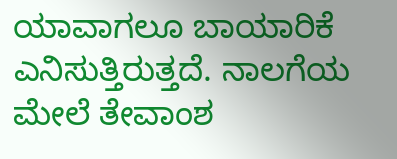ಯಾವಾಗಲೂ ಬಾಯಾರಿಕೆ ಎನಿಸುತ್ತಿರುತ್ತದೆ. ನಾಲಗೆಯ ಮೇಲೆ ತೇವಾಂಶ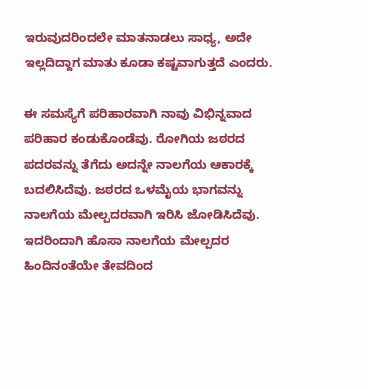ಇರುವುದರಿಂದಲೇ ಮಾತನಾಡಲು ಸಾಧ್ಯ, ಅದೇ ಇಲ್ಲದಿದ್ದಾಗ ಮಾತು ಕೂಡಾ ಕಷ್ಟವಾಗುತ್ತದೆ ಎಂದರು.

ಈ ಸಮಸ್ಯೆಗೆ ಪರಿಹಾರವಾಗಿ ನಾವು ವಿಭಿನ್ನವಾದ ಪರಿಹಾರ ಕಂಡುಕೊಂಡೆವು. ರೋಗಿಯ ಜಠರದ ಪದರವನ್ನು ತೆಗೆದು ಅದನ್ನೇ ನಾಲಗೆಯ ಆಕಾರಕ್ಕೆ ಬದಲಿಸಿದೆವು. ಜಠರದ ಒಳಮೈಯ ಭಾಗವನ್ನು ನಾಲಗೆಯ ಮೇಲ್ಪದರವಾಗಿ ಇರಿಸಿ ಜೋಡಿಸಿದೆವು. ಇದರಿಂದಾಗಿ ಹೊಸಾ ನಾಲಗೆಯ ಮೇಲ್ಪದರ ಹಿಂದಿನಂತೆಯೇ ತೇವದಿಂದ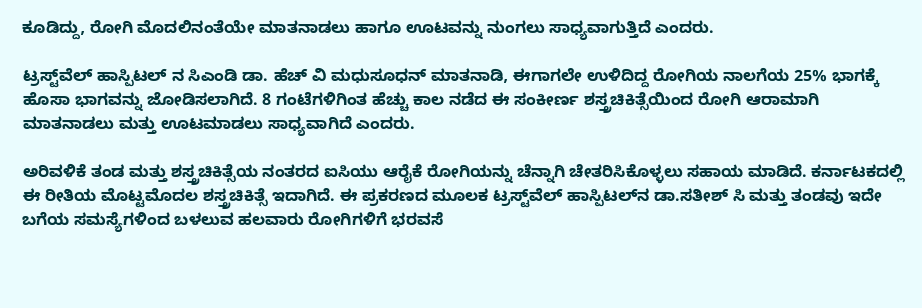ಕೂಡಿದ್ದು, ರೋಗಿ ಮೊದಲಿನಂತೆಯೇ ಮಾತನಾಡಲು ಹಾಗೂ ಊಟವನ್ನು ನುಂಗಲು ಸಾಧ್ಯವಾಗುತ್ತಿದೆ ಎಂದರು.

ಟ್ರಸ್ಟ್‌ವೆಲ್‌ ಹಾಸ್ಪಿಟಲ್‌ ನ ಸಿಎಂಡಿ ಡಾ. ಹೆಚ್‌ ವಿ ಮಧುಸೂಧನ್‌ ಮಾತನಾಡಿ, ಈಗಾಗಲೇ ಉಳಿದಿದ್ದ ರೋಗಿಯ ನಾಲಗೆಯ 25% ಭಾಗಕ್ಕೆ ಹೊಸಾ ಭಾಗವನ್ನು ಜೋಡಿಸಲಾಗಿದೆ. 8 ಗಂಟೆಗಳಿಗಿಂತ ಹೆಚ್ಚು ಕಾಲ ನಡೆದ ಈ ಸಂಕೀರ್ಣ ಶಸ್ತ್ರಚಿಕಿತ್ಸೆಯಿಂದ ರೋಗಿ ಆರಾಮಾಗಿ ಮಾತನಾಡಲು ಮತ್ತು ಊಟಮಾಡಲು ಸಾಧ್ಯವಾಗಿದೆ ಎಂದರು.

ಅರಿವಳಿಕೆ ತಂಡ ಮತ್ತು ಶಸ್ತ್ರಚಿಕಿತ್ಸೆಯ ನಂತರದ ಐಸಿಯು ಆರೈಕೆ ರೋಗಿಯನ್ನು ಚೆನ್ನಾಗಿ ಚೇತರಿಸಿಕೊಳ್ಳಲು ಸಹಾಯ ಮಾಡಿದೆ. ಕರ್ನಾಟಕದಲ್ಲಿ ಈ ರೀತಿಯ ಮೊಟ್ಟಮೊದಲ ಶಸ್ತ್ರಚಿಕಿತ್ಸೆ ಇದಾಗಿದೆ. ಈ ಪ್ರಕರಣದ ಮೂಲಕ ಟ್ರಸ್ಟ್‌ವೆಲ್ ಹಾಸ್ಪಿಟಲ್‌ನ ಡಾ.ಸತೀಶ್ ಸಿ ಮತ್ತು ತಂಡವು ಇದೇ ಬಗೆಯ ಸಮಸ್ಯೆಗಳಿಂದ ಬಳಲುವ ಹಲವಾರು ರೋಗಿಗಳಿಗೆ ಭರವಸೆ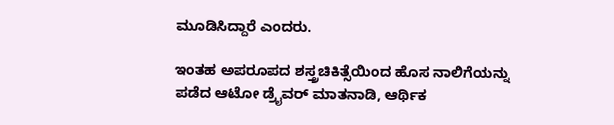ಮೂಡಿಸಿದ್ದಾರೆ ಎಂದರು.

ಇಂತಹ ಅಪರೂಪದ ಶಸ್ತ್ರಚಿಕಿತ್ಸೆಯಿಂದ ಹೊಸ ನಾಲಿಗೆಯನ್ನು ಪಡೆದ ಆಟೋ ಡ್ರೈವರ್‌ ಮಾತನಾಡಿ, ಆರ್ಥಿಕ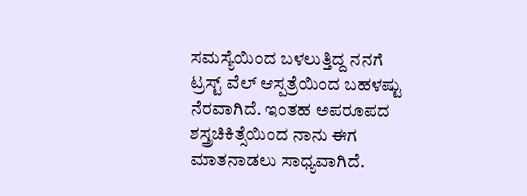ಸಮಸ್ಯೆಯಿಂದ ಬಳಲುತ್ತಿದ್ದ ನನಗೆ ಟ್ರಸ್ಟ್‌ ವೆಲ್‌ ಆಸ್ಪತ್ರೆಯಿಂದ ಬಹಳಷ್ಟು ನೆರವಾಗಿದೆ. ಇಂತಹ ಅಪರೂಪದ ಶಸ್ತ್ರಚಿಕಿತ್ಸೆಯಿಂದ ನಾನು ಈಗ ಮಾತನಾಡಲು ಸಾಧ್ಯವಾಗಿದೆ.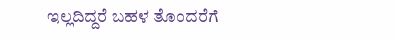ಇಲ್ಲದಿದ್ದರೆ ಬಹಳ ತೊಂದರೆಗೆ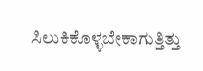ಸಿಲುಕಿಕೊಳ್ಳಬೇಕಾಗುತ್ತಿತ್ತು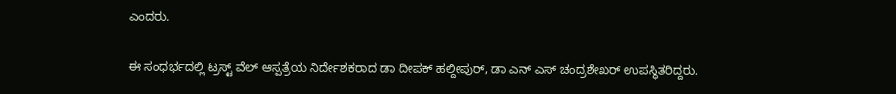ಎಂದರು.

ಈ ಸಂಧರ್ಭದಲ್ಲಿ ಟ್ರಸ್ಟ್‌ ವೆಲ್‌ ಆಸ್ಪತ್ರೆಯ ನಿರ್ದೇಶಕರಾದ ಡಾ ದೀಪಕ್‌ ಹಲ್ದೀಪುರ್‌, ಡಾ ಎನ್‌ ಎಸ್‌ ಚಂದ್ರಶೇಖರ್ ಉಪಸ್ಥಿತರಿದ್ದರು.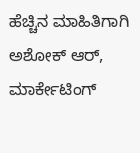ಹೆಚ್ಚಿನ ಮಾಹಿತಿಗಾಗಿ
ಅಶೋಕ್‌ ಆರ್‌, ಮಾರ್ಕೇಟಿಂಗ್‌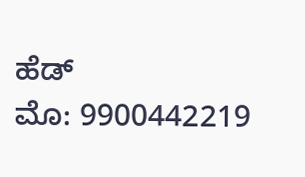ಹೆಡ್‌
ಮೊ: 9900442219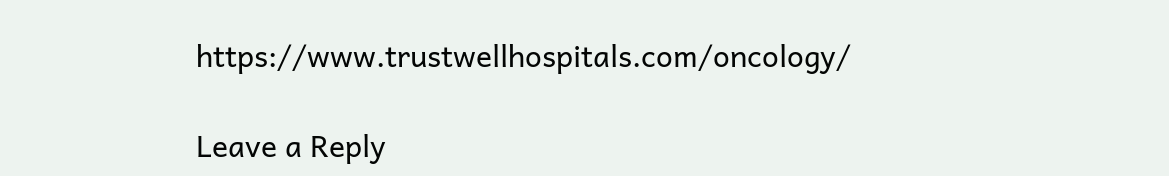https://www.trustwellhospitals.com/oncology/

Leave a Reply